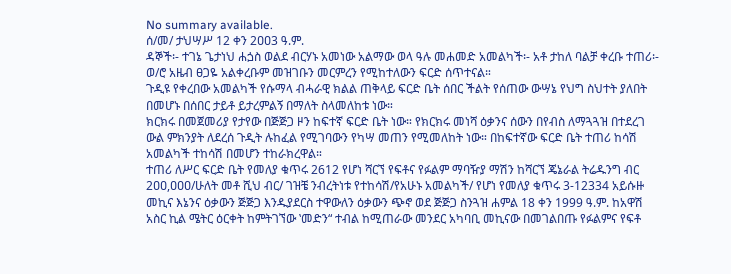No summary available.
ሰ/መ/ ታህሣሥ 12 ቀን 2ዐዐ3 ዓ.ም.
ዳኞች፡- ተገኔ ጌታነህ ሐጏስ ወልደ ብርሃኑ አመነው አልማው ወላ ዓሉ መሐመድ አመልካች፡- አቶ ታከለ ባልቻ ቀረቡ ተጠሪ፡- ወ/ሮ አዜብ ፀጋዬ አልቀረቡም መዝገቡን መርምረን የሚከተለውን ፍርድ ሰጥተናል።
ጉዲዩ የቀረበው አመልካች የሱማላ ብሓራዊ ክልል ጠቅላይ ፍርድ ቤት ሰበር ችልት የሰጠው ውሣኔ የህግ ስህተት ያለበት በመሆኑ በሰበር ታይቶ ይታረምልኝ በማለት ስላመለከቱ ነው።
ክርክሩ በመጀመሪያ የታየው በጅጅጋ ዞን ከፍተኛ ፍርድ ቤት ነው። የክርክሩ መነሻ ዕቃንና ሰውን በየብስ ለማጓጓዝ በተደረገ ውል ምክንያት ለደረሰ ጉዲት ሉከፈል የሚገባውን የካሣ መጠን የሚመለከት ነው። በከፍተኛው ፍርድ ቤት ተጠሪ ከሳሽ አመልካች ተከሳሽ በመሆን ተከራክረዋል።
ተጠሪ ለሥር ፍርድ ቤት የመለያ ቁጥሩ 2612 የሆነ ሻርኘ የፍቶና የፉልም ማባዥያ ማሽን ከሻርኘ ጄኔራል ትሬዱንግ ብር 2ዐዐ,ዐዐዐ/ሁለት መቶ ሺህ ብር/ ገዝቼ ንብረትነቱ የተከሳሽ/የአሁኑ አመልካች/ የሆነ የመለያ ቁጥሩ 3-12334 አይሱዙ መኪና እኔንና ዕቃውን ጅጅጋ እንዱያደርስ ተዋውለን ዕቃውን ጭኖ ወደ ጅጅጋ ስንጓዝ ሐምል 18 ቀን 1999 ዓ.ም. ከአዋሽ አስር ኪል ሜትር ዕርቀት ከምትገኘው ‛መድን“ ተብል ከሚጠራው መንደር አካባቢ መኪናው በመገልበጡ የፉልምና የፍቶ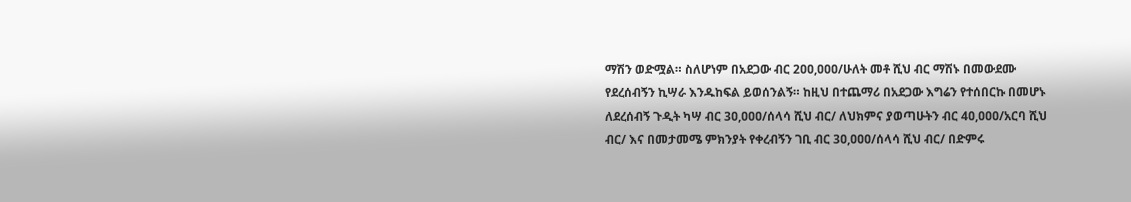ማሽን ወድሟል። ስለሆነም በአደጋው ብር 2ዐዐ,ዐዐዐ/ሁለት መቶ ሺህ ብር ማሽኑ በመውደሙ የደረሰብኝን ኪሣራ እንዱከፍል ይወሰንልኝ። ከዚህ በተጨማሪ በአደጋው እግሬን የተሰበርኩ በመሆኑ ለደረሰብኝ ጉዲት ካሣ ብር 3ዐ,ዐዐዐ/ሰላሳ ሺህ ብር/ ለህክምና ያወጣሁትን ብር 4ዐ,ዐዐዐ/አርባ ሺህ ብር/ እና በመታመሜ ምክንያት የቀረብኝን ገቢ ብር 3ዐ,ዐዐዐ/ሰላሳ ሺህ ብር/ በድምሩ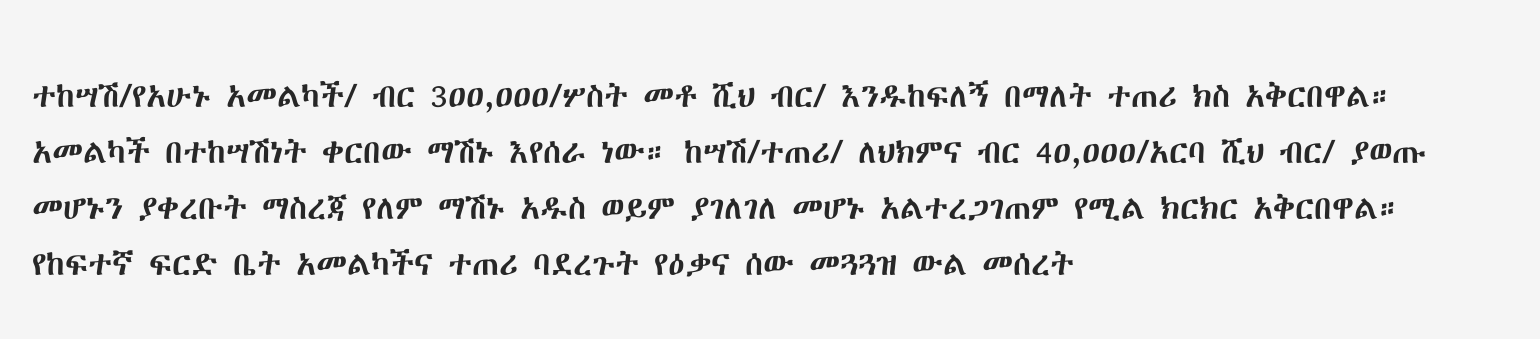ተከሣሽ/የአሁኑ አመልካች/ ብር 3ዐዐ,ዐዐዐ/ሦስት መቶ ሺህ ብር/ እንዱከፍለኝ በማለት ተጠሪ ክስ አቅርበዋል። አመልካች በተከሣሽነት ቀርበው ማሽኑ እየሰራ ነው። ከሣሽ/ተጠሪ/ ለህክምና ብር 4ዐ,ዐዐዐ/አርባ ሺህ ብር/ ያወጡ መሆኑን ያቀረቡት ማስረጃ የለም ማሽኑ አዱስ ወይም ያገለገለ መሆኑ አልተረጋገጠም የሚል ክርክር አቅርበዋል።
የከፍተኛ ፍርድ ቤት አመልካችና ተጠሪ ባደረጉት የዕቃና ሰው መጓጓዝ ውል መሰረት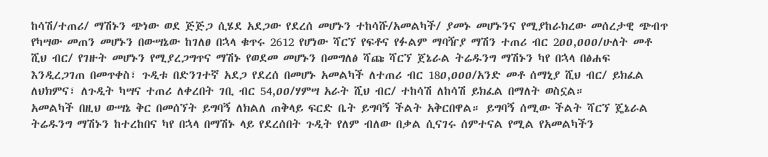ከሳሽ/ተጠሪ/ ማሽኑን ጭነው ወደ ጅጅጋ ሲሄደ አደጋው የደረሰ መሆኑን ተከሳሹ/አመልካች/ ያመኑ መሆኑንና የሚያከራክረው መሰረታዊ ጭብጥ የካሣው መጠን መሆኑን በውሣኔው ከገለፀ በኋላ ቁጥሩ 2612 የሆነው ሻርኘ የፍቶና የፉልም ማባዥያ ማሽን ተጠሪ ብር 2ዐዐ,ዐዐዐ/ሁለት መቶ ሺህ ብር/ የገዙት መሆኑን የሚያረጋግጥና ማሽኑ የወደመ መሆኑን በመግለፅ ሻጩ ሻርኘ ጀኔራል ትሬዱንግ ማሽኑን ካየ በኋላ በፅሐፍ እንዲረጋገጠ በመጥቀስ፣ ጉዲቱ በድንገተኛ አደጋ የደረሰ በመሆኑ አመልካች ለተጠሪ ብር 18ዐ,ዐዐዐ/አንድ መቶ ሰማኒያ ሺህ ብር/ ይክፈል ለህክምና፣ ለጉዲት ካሣና ተጠሪ ለቀረበት ገቢ ብር 54,ዐዐ/ሃምሣ አራት ሺህ ብር/ ተከሳሽ ለከሳሽ ይክፈል በማለት ወስኗል።
አመልካች በዚህ ውሣኔ ቅር በመሰኘት ይግባኝ ለክልለ ጠቅላይ ፍርድ ቤት ይግባኝ ችልት አቅርበዋል። ይግባኝ ሰሚው ችልት ሻርኘ ጄኔራል ትሬዱንግ ማሽኑን ከተረከበና ካየ በኋላ በማሽኑ ላይ የደረሰበት ጉዲት የለም ብለው በቃል ሲናገሩ ሰምተናል የሚል የአመልካችን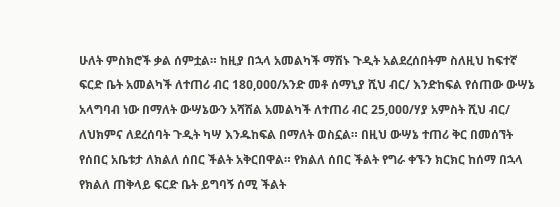ሁለት ምስክሮች ቃል ሰምቷል። ከዚያ በኋላ አመልካች ማሽኑ ጉዲት አልደረሰበትም ስለዚህ ከፍተኛ ፍርድ ቤት አመልካች ለተጠሪ ብር 18ዐ,ዐዐዐ/አንድ መቶ ሰማኒያ ሺህ ብር/ እንድከፍል የሰጠው ውሣኔ አላግባብ ነው በማለት ውሣኔውን አሻሽል አመልካች ለተጠሪ ብር 25,ዐዐዐ/ሃያ አምስት ሺህ ብር/ ለህክምና ለደረሰባት ጉዲት ካሣ እንዱከፍል በማለት ወስኗል። በዚህ ውሣኔ ተጠሪ ቅር በመሰኘት የሰበር አቤቱታ ለክልለ ሰበር ችልት አቅርበዋል። የክልለ ሰበር ችልት የግራ ቀኙን ክርክር ከሰማ በኋላ የክልለ ጠቅላይ ፍርድ ቤት ይግባኝ ሰሚ ችልት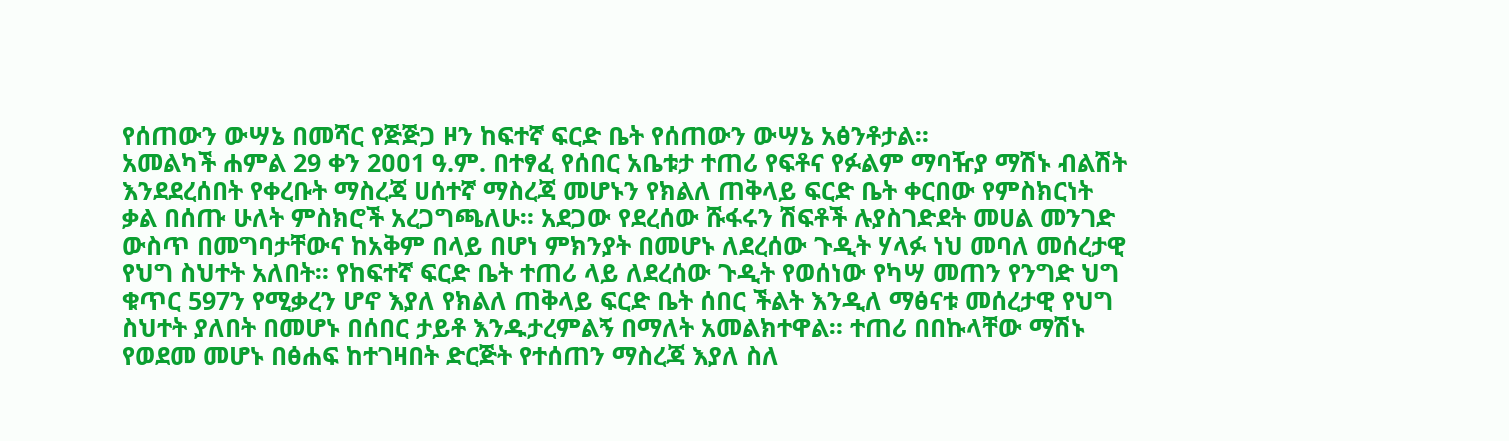የሰጠውን ውሣኔ በመሻር የጅጅጋ ዞን ከፍተኛ ፍርድ ቤት የሰጠውን ውሣኔ አፅንቶታል።
አመልካች ሐምል 29 ቀን 2ዐዐ1 ዓ.ም. በተፃፈ የሰበር አቤቱታ ተጠሪ የፍቶና የፉልም ማባዥያ ማሽኑ ብልሽት እንደደረሰበት የቀረቡት ማስረጃ ሀሰተኛ ማስረጃ መሆኑን የክልለ ጠቅላይ ፍርድ ቤት ቀርበው የምስክርነት ቃል በሰጡ ሁለት ምስክሮች አረጋግጫለሁ። አደጋው የደረሰው ሹፋሩን ሽፍቶች ሉያስገድደት መሀል መንገድ ውስጥ በመግባታቸውና ከአቅም በላይ በሆነ ምክንያት በመሆኑ ለደረሰው ጉዲት ሃላፉ ነህ መባለ መሰረታዊ የህግ ስህተት አለበት። የከፍተኛ ፍርድ ቤት ተጠሪ ላይ ለደረሰው ጉዲት የወሰነው የካሣ መጠን የንግድ ህግ ቁጥር 597ን የሚቃረን ሆኖ እያለ የክልለ ጠቅላይ ፍርድ ቤት ሰበር ችልት እንዲለ ማፅናቱ መሰረታዊ የህግ ስህተት ያለበት በመሆኑ በሰበር ታይቶ እንዱታረምልኝ በማለት አመልክተዋል። ተጠሪ በበኩላቸው ማሽኑ የወደመ መሆኑ በፅሐፍ ከተገዛበት ድርጅት የተሰጠን ማስረጃ እያለ ስለ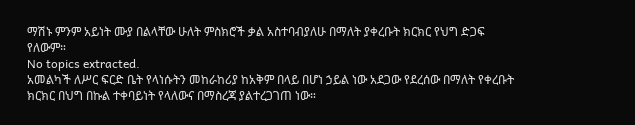ማሽኑ ምንም አይነት ሙያ በልላቸው ሁለት ምስክሮች ቃል አስተባብያለሁ በማለት ያቀረቡት ክርክር የህግ ድጋፍ የለውም።
No topics extracted.
አመልካች ለሥር ፍርድ ቤት የላነሱትን መከራከሪያ ከአቅም በላይ በሆነ ኃይል ነው አደጋው የደረሰው በማለት የቀረቡት ክርክር በህግ በኩል ተቀባይነት የላለውና በማስረጃ ያልተረጋገጠ ነው።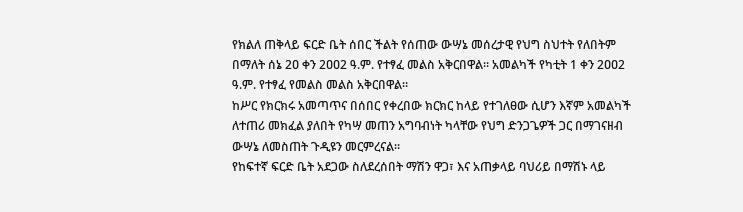የክልለ ጠቅላይ ፍርድ ቤት ሰበር ችልት የሰጠው ውሣኔ መሰረታዊ የህግ ስህተት የለበትም በማለት ሰኔ 2ዐ ቀን 2ዐዐ2 ዓ.ም. የተፃፈ መልስ አቅርበዋል። አመልካች የካቲት 1 ቀን 2ዐዐ2 ዓ.ም. የተፃፈ የመልስ መልስ አቅርበዋል።
ከሥር የክርክሩ አመጣጥና በሰበር የቀረበው ክርክር ከላይ የተገለፀው ሲሆን እኛም አመልካች ለተጠሪ መክፈል ያለበት የካሣ መጠን አግባብነት ካላቸው የህግ ድንጋጌዎች ጋር በማገናዘብ ውሣኔ ለመስጠት ጉዲዩን መርምረናል።
የከፍተኛ ፍርድ ቤት አደጋው ስለደረሰበት ማሽን ዋጋ፣ እና አጠቃላይ ባህሪይ በማሽኑ ላይ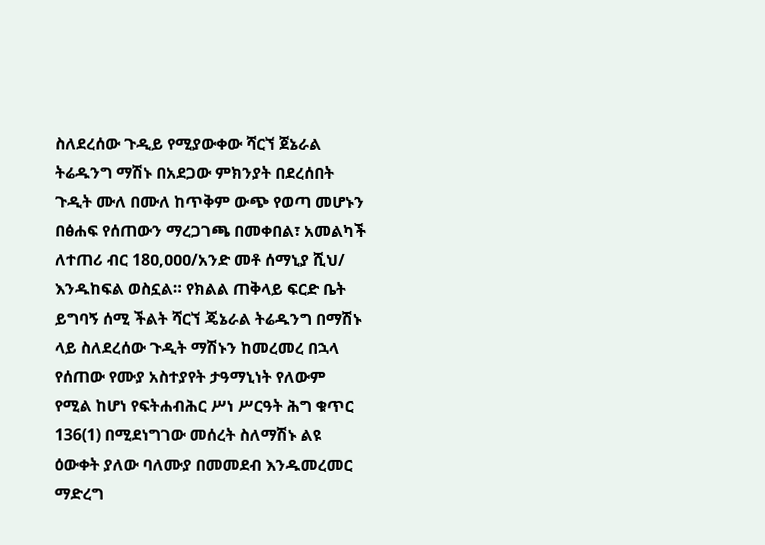ስለደረሰው ጉዲይ የሚያውቀው ሻርኘ ጀኔራል ትሬዱንግ ማሽኑ በአደጋው ምክንያት በደረሰበት ጉዲት ሙለ በሙለ ከጥቅም ውጭ የወጣ መሆኑን በፅሐፍ የሰጠውን ማረጋገጫ በመቀበል፣ አመልካች ለተጠሪ ብር 18ዐ,ዐዐዐ/አንድ መቶ ሰማኒያ ሺህ/ እንዱከፍል ወስኗል። የክልል ጠቅላይ ፍርድ ቤት ይግባኝ ሰሚ ችልት ሻርኘ ጄኔራል ትሬዱንግ በማሽኑ ላይ ስለደረሰው ጉዲት ማሽኑን ከመረመረ በኋላ የሰጠው የሙያ አስተያየት ታዓማኒነት የለውም የሚል ከሆነ የፍትሐብሕር ሥነ ሥርዓት ሕግ ቁጥር 136(1) በሚደነግገው መሰረት ስለማሽኑ ልዩ ዕውቀት ያለው ባለሙያ በመመደብ እንዱመረመር ማድረግ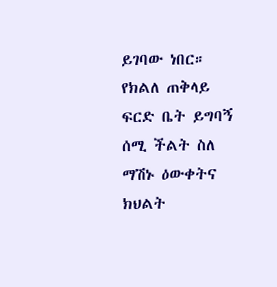ይገባው ነበር። የክልለ ጠቅላይ ፍርድ ቤት ይግባኝ ሰሚ ችልት ስለ ማሽኑ ዕውቀትና ክህልት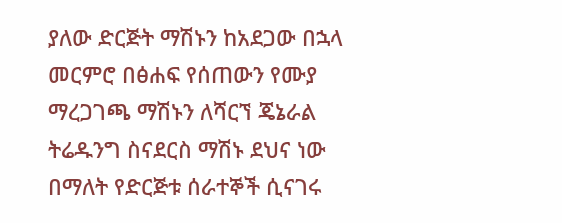ያለው ድርጅት ማሽኑን ከአደጋው በኋላ መርምሮ በፅሐፍ የሰጠውን የሙያ ማረጋገጫ ማሽኑን ለሻርኘ ጄኔራል ትሬዱንግ ስናደርስ ማሽኑ ደህና ነው በማለት የድርጅቱ ሰራተኞች ሲናገሩ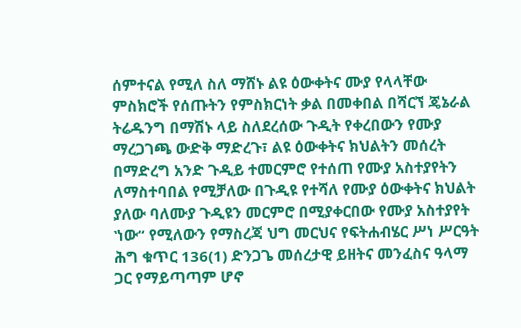ሰምተናል የሚለ ስለ ማሸኑ ልዩ ዕውቀትና ሙያ የላላቸው ምስክሮች የሰጡትን የምስክርነት ቃል በመቀበል በሻርኘ ጄኔራል ትሬዱንግ በማሽኑ ላይ ስለደረሰው ጉዲት የቀረበውን የሙያ ማረጋገጫ ውድቅ ማድረጉ፣ ልዩ ዕውቀትና ክህልትን መሰረት በማድረግ አንድ ጉዲይ ተመርምሮ የተሰጠ የሙያ አስተያየትን ለማስተባበል የሚቻለው በጉዲዩ የተሻለ የሙያ ዕውቀትና ክህልት ያለው ባለሙያ ጉዲዩን መርምሮ በሚያቀርበው የሙያ አስተያየት ‛ነው“ የሚለውን የማስረጃ ህግ መርህና የፍትሐብሄር ሥነ ሥርዓት ሕግ ቁጥር 136(1) ድንጋጌ መሰረታዊ ይዘትና መንፈስና ዓላማ ጋር የማይጣጣም ሆኖ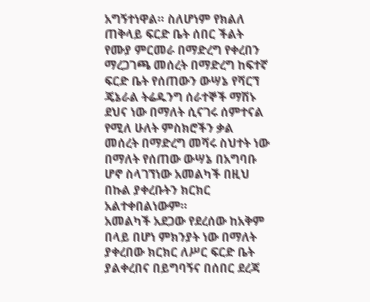አግኝተነዋል። ስለሆነም የክልለ ጠቅላይ ፍርድ ቤት ሰበር ችልት የሙያ ምርመራ በማድረግ የቀረበን ማረጋገጫ መሰረት በማድረግ ከፍተኛ ፍርድ ቤት የሰጠውን ውሣኔ የሻርኘ ጄኔራል ትሬዱንግ ሰራተኞች ማሽኑ ደህና ነው በማለት ሲናገሩ ሰምተናል የሚለ ሁለት ምስክሮችን ቃል መሰረት በማድረግ መሻሩ ስህተት ነው በማለት የሰጠው ውሣኔ በአግባቡ ሆኖ ስላገኘነው አመልካች በዚህ በኩል ያቀረቡትን ክርክር አልተቀበልነውም።
አመልካች አደጋው የደረሰው ከአቅም በላይ በሆነ ምክንያት ነው በማለት ያቀረበው ክርክር ለሥር ፍርድ ቤት ያልቀረበና በይግባኝና በሰበር ደረጃ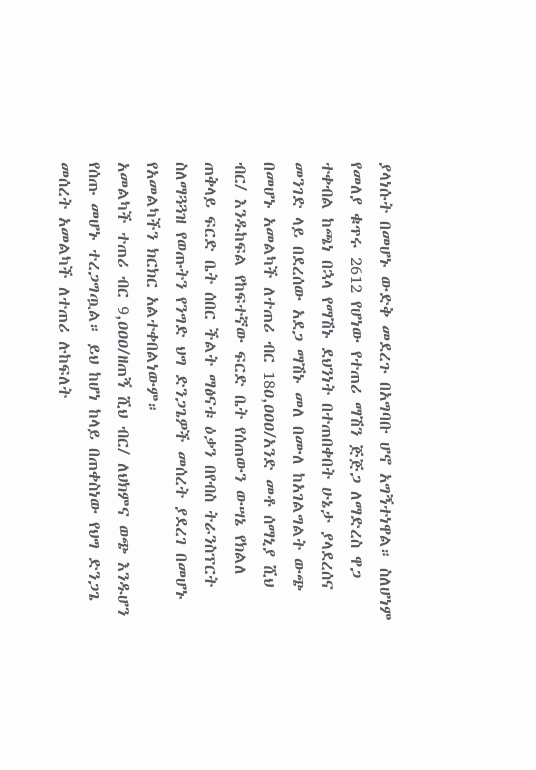ያላነሱት በመሆኑ ውድቅ መደረጉ በአግባቡ ሆኖ አግኝተነዋል። ስለሆነም የመለያ ቁጥሩ 2612 የሆነው የተጠሪ ማሽን ጅጅጋ ለማድረስ ዋጋ ተቀብል ከጫነ በኋላ የማሽኑ ደህንነት በተጠበቀበት ሁኔታ ያላደረሰና መንገድ ላይ በደረሰው አደጋ ማሽኑ መለ በሙለ ከአገልግልት ውጭ በመሆኑ አመልካች ለተጠሪ ብር 18ዐ,ዐዐዐ/አንድ መቶ ሰማኒያ ሺህ ብር/ እንዱከፍል የከፍተኛው ፍርድ ቤት የሰጠውን ውሣኔ የክልለ ጠቅላይ ፍርድ ቤት ሰበር ችልት ማፅናቱ ዕቃን በየብስ ትራንስፕርት ስለማጓጓዝ የወጡትን የንግድ ህግ ድንጋጌዎች መሰረት ያደረገ በመሆኑ የአመልካችን ክርክር አልተቀበልነውም።
አመልካች ተጠሪ ብር 9,ዐዐዐ/ዘጠኝ ሺህ ብር/ ለህክምና ወጭ እንዱሆን የሰጡ መሆኑ ተረጋግጧል። ይህ ከሆነ ከላይ በጠቀስነው የህግ ድንጋጌ መሰረት አመልካች ለተጠሪ ሉከፍለት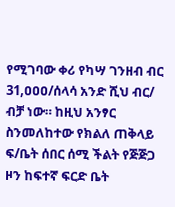የሚገባው ቀሪ የካሣ ገንዘብ ብር 31,ዐዐዐ/ሰላሳ አንድ ሺህ ብር/ ብቻ ነው። ከዚህ አንፃር ስንመለከተው የክልለ ጠቅላይ ፍ/ቤት ሰበር ሰሚ ችልት የጅጅጋ ዞን ከፍተኛ ፍርድ ቤት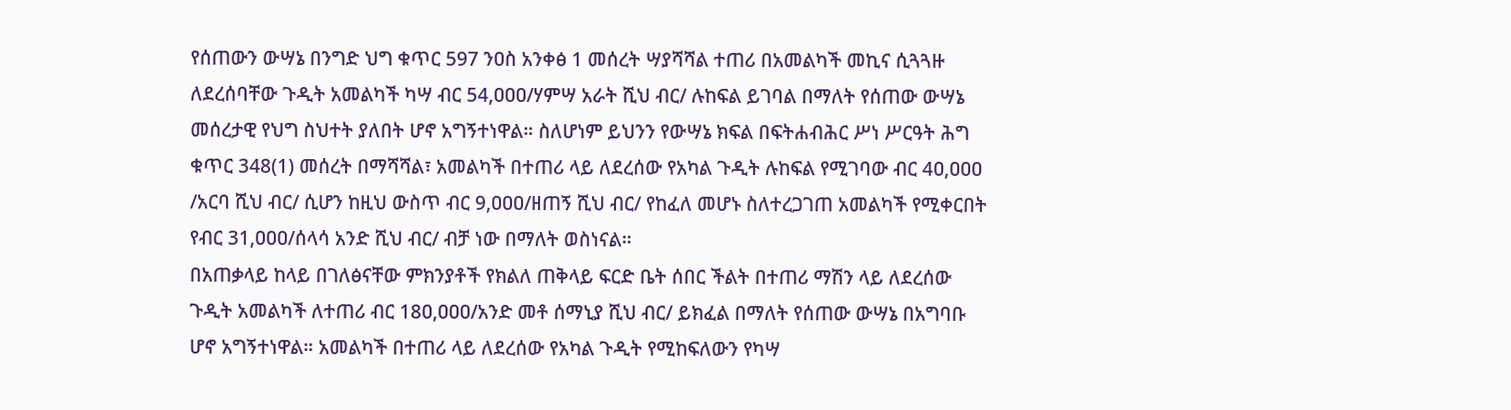የሰጠውን ውሣኔ በንግድ ህግ ቁጥር 597 ንዐስ አንቀፅ 1 መሰረት ሣያሻሻል ተጠሪ በአመልካች መኪና ሲጓጓዙ ለደረሰባቸው ጉዲት አመልካች ካሣ ብር 54,ዐዐዐ/ሃምሣ አራት ሺህ ብር/ ሉከፍል ይገባል በማለት የሰጠው ውሣኔ መሰረታዊ የህግ ስህተት ያለበት ሆኖ አግኝተነዋል። ስለሆነም ይህንን የውሣኔ ክፍል በፍትሐብሕር ሥነ ሥርዓት ሕግ ቁጥር 348(1) መሰረት በማሻሻል፣ አመልካች በተጠሪ ላይ ለደረሰው የአካል ጉዲት ሉከፍል የሚገባው ብር 4ዐ,ዐዐዐ /አርባ ሺህ ብር/ ሲሆን ከዚህ ውስጥ ብር 9,ዐዐዐ/ዘጠኝ ሺህ ብር/ የከፈለ መሆኑ ስለተረጋገጠ አመልካች የሚቀርበት የብር 31,ዐዐዐ/ሰላሳ አንድ ሺህ ብር/ ብቻ ነው በማለት ወስነናል።
በአጠቃላይ ከላይ በገለፅናቸው ምክንያቶች የክልለ ጠቅላይ ፍርድ ቤት ሰበር ችልት በተጠሪ ማሽን ላይ ለደረሰው ጉዲት አመልካች ለተጠሪ ብር 18ዐ,ዐዐዐ/አንድ መቶ ሰማኒያ ሺህ ብር/ ይክፈል በማለት የሰጠው ውሣኔ በአግባቡ ሆኖ አግኝተነዋል። አመልካች በተጠሪ ላይ ለደረሰው የአካል ጉዲት የሚከፍለውን የካሣ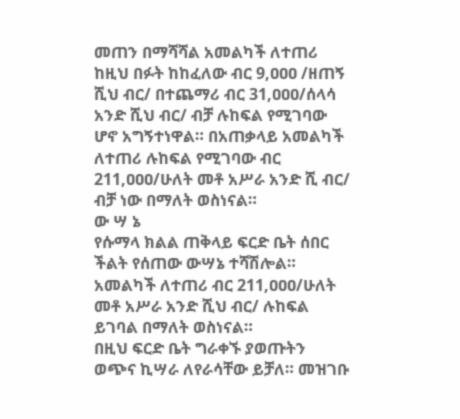መጠን በማሻሻል አመልካች ለተጠሪ ከዚህ በፉት ከከፈለው ብር 9,ዐዐዐ /ዘጠኝ ሺህ ብር/ በተጨማሪ ብር 31,ዐዐዐ/ሰላሳ አንድ ሺህ ብር/ ብቻ ሉከፍል የሚገባው ሆኖ አግኝተነዋል። በአጠቃላይ አመልካች ለተጠሪ ሉከፍል የሚገባው ብር 211,ዐዐዐ/ሁለት መቶ አሥራ አንድ ሺ ብር/ ብቻ ነው በማለት ወስነናል።
ው ሣ ኔ
የሱማላ ክልል ጠቅላይ ፍርድ ቤት ሰበር ችልት የሰጠው ውሣኔ ተሻሽሎል።
አመልካች ለተጠሪ ብር 211,ዐዐዐ/ሁለት መቶ አሥራ አንድ ሺህ ብር/ ሉከፍል ይገባል በማለት ወስነናል።
በዚህ ፍርድ ቤት ግራቀኙ ያወጡትን ወጭና ኪሣራ ለየራሳቸው ይቻለ። መዝገቡ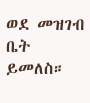ወደ መዝገብ ቤት ይመለስ።